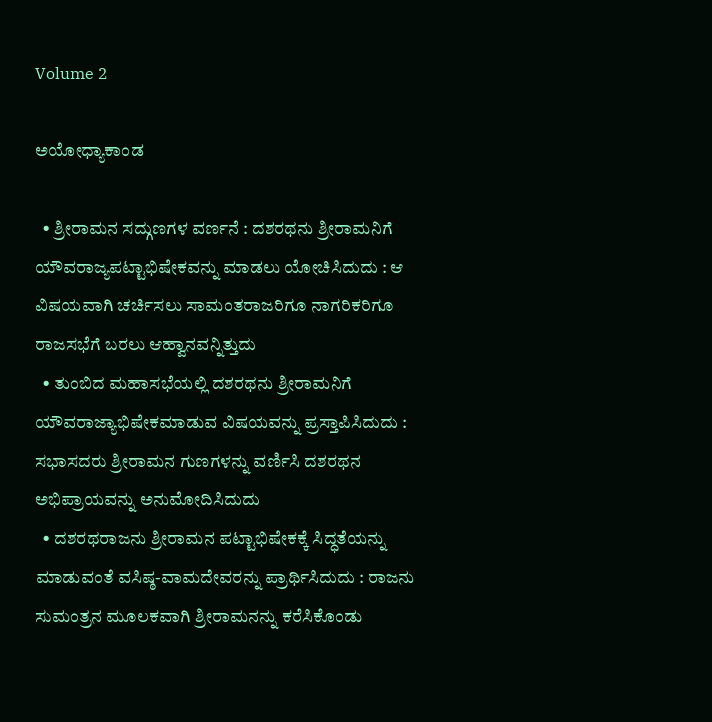Volume 2

ಅಯೋಧ್ಯಾಕಾಂಡ

  • ಶ್ರೀರಾಮನ ಸದ್ಗುಣಗಳ ವರ್ಣನೆ : ದಶರಥನು ಶ್ರೀರಾಮನಿಗೆ ಯೌವರಾಜ್ಯಪಟ್ಟಾಭಿಷೇಕವನ್ನು ಮಾಡಲು ಯೋಚಿಸಿದುದು : ಆ ವಿಷಯವಾಗಿ ಚರ್ಚಿಸಲು ಸಾಮಂತರಾಜರಿಗೂ ನಾಗರಿಕರಿಗೂ ರಾಜಸಭೆಗೆ ಬರಲು ಆಹ್ವಾನವನ್ನಿತ್ತುದು
  • ತುಂಬಿದ ಮಹಾಸಭೆಯಲ್ಲಿ ದಶರಥನು ಶ್ರೀರಾಮನಿಗೆ ಯೌವರಾಜ್ಯಾಭಿಷೇಕಮಾಡುವ ವಿಷಯವನ್ನು ಪ್ರಸ್ತಾಪಿಸಿದುದು : ಸಭಾಸದರು ಶ್ರೀರಾಮನ ಗುಣಗಳನ್ನು ವರ್ಣಿಸಿ ದಶರಥನ ಅಭಿಪ್ರಾಯವನ್ನು ಅನುಮೋದಿಸಿದುದು
  • ದಶರಥರಾಜನು ಶ್ರೀರಾಮನ ಪಟ್ಟಾಭಿಷೇಕಕ್ಕೆ ಸಿದ್ಧತೆಯನ್ನು ಮಾಡುವಂತೆ ವಸಿಷ್ಠ-ವಾಮದೇವರನ್ನು ಪ್ರಾರ್ಥಿಸಿದುದು : ರಾಜನು ಸುಮಂತ್ರನ ಮೂಲಕವಾಗಿ ಶ್ರೀರಾಮನನ್ನು ಕರೆಸಿಕೊಂಡು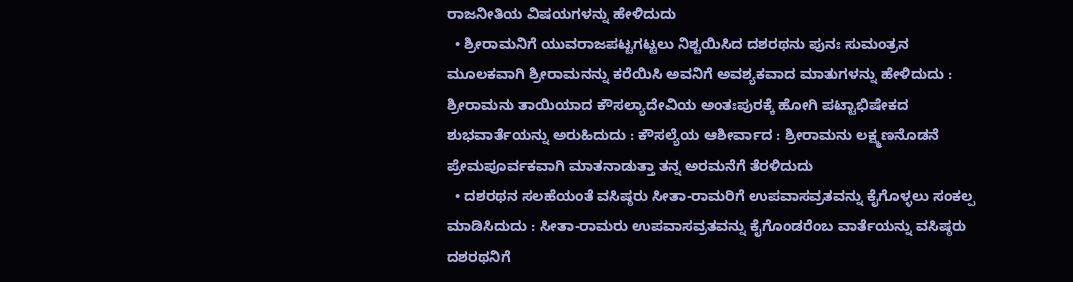ರಾಜನೀತಿಯ ವಿಷಯಗಳನ್ನು ಹೇಳಿದುದು
  • ಶ್ರೀರಾಮನಿಗೆ ಯುವರಾಜಪಟ್ಟಗಟ್ಟಲು ನಿಶ್ಚಯಿಸಿದ ದಶರಥನು ಪುನಃ ಸುಮಂತ್ರನ ಮೂಲಕವಾಗಿ ಶ್ರೀರಾಮನನ್ನು ಕರೆಯಿಸಿ ಅವನಿಗೆ ಅವಶ್ಯಕವಾದ ಮಾತುಗಳನ್ನು ಹೇಳಿದುದು : ಶ್ರೀರಾಮನು ತಾಯಿಯಾದ ಕೌಸಲ್ಯಾದೇವಿಯ ಅಂತಃಪುರಕ್ಕೆ ಹೋಗಿ ಪಟ್ಟಾಭಿಷೇಕದ ಶುಭವಾರ್ತೆಯನ್ನು ಅರುಹಿದುದು : ಕೌಸಲ್ಯೆಯ ಆಶೀರ್ವಾದ : ಶ್ರೀರಾಮನು ಲಕ್ಷ್ಮಣನೊಡನೆ ಪ್ರೇಮಪೂರ್ವಕವಾಗಿ ಮಾತನಾಡುತ್ತಾ ತನ್ನ ಅರಮನೆಗೆ ತೆರಳಿದುದು
  • ದಶರಥನ ಸಲಹೆಯಂತೆ ವಸಿಷ್ಠರು ಸೀತಾ-ರಾಮರಿಗೆ ಉಪವಾಸವ್ರತವನ್ನು ಕೈಗೊಳ್ಳಲು ಸಂಕಲ್ಪ ಮಾಡಿಸಿದುದು : ಸೀತಾ-ರಾಮರು ಉಪವಾಸವ್ರತವನ್ನು ಕೈಗೊಂಡರೆಂಬ ವಾರ್ತೆಯನ್ನು ವಸಿಷ್ಠರು ದಶರಥನಿಗೆ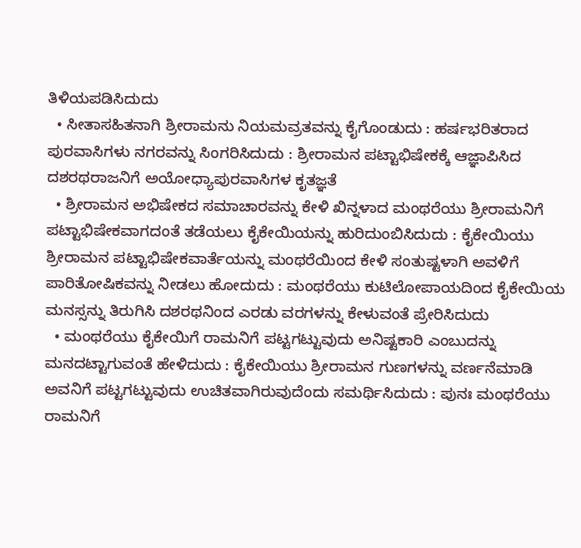ತಿಳಿಯಪಡಿಸಿದುದು
  • ಸೀತಾಸಹಿತನಾಗಿ ಶ್ರೀರಾಮನು ನಿಯಮವ್ರತವನ್ನು ಕೈಗೊಂಡುದು : ಹರ್ಷಭರಿತರಾದ ಪುರವಾಸಿಗಳು ನಗರವನ್ನು ಸಿಂಗರಿಸಿದುದು : ಶ್ರೀರಾಮನ ಪಟ್ಟಾಭಿಷೇಕಕ್ಕೆ ಆಜ್ಞಾಪಿಸಿದ ದಶರಥರಾಜನಿಗೆ ಅಯೋಧ್ಯಾಪುರವಾಸಿಗಳ ಕೃತಜ್ಞತೆ
  • ಶ್ರೀರಾಮನ ಅಭಿಷೇಕದ ಸಮಾಚಾರವನ್ನು ಕೇಳಿ ಖಿನ್ನಳಾದ ಮಂಥರೆಯು ಶ್ರೀರಾಮನಿಗೆ ಪಟ್ಟಾಭಿಷೇಕವಾಗದಂತೆ ತಡೆಯಲು ಕೈಕೇಯಿಯನ್ನು ಹುರಿದುಂಬಿಸಿದುದು : ಕೈಕೇಯಿಯು ಶ್ರೀರಾಮನ ಪಟ್ಟಾಭಿಷೇಕವಾರ್ತೆಯನ್ನು ಮಂಥರೆಯಿಂದ ಕೇಳಿ ಸಂತುಷ್ಟಳಾಗಿ ಅವಳಿಗೆ ಪಾರಿತೋಷಿಕವನ್ನು ನೀಡಲು ಹೋದುದು : ಮಂಥರೆಯು ಕುಟಿಲೋಪಾಯದಿಂದ ಕೈಕೇಯಿಯ ಮನಸ್ಸನ್ನು ತಿರುಗಿಸಿ ದಶರಥನಿಂದ ಎರಡು ವರಗಳನ್ನು ಕೇಳುವಂತೆ ಪ್ರೇರಿಸಿದುದು
  • ಮಂಥರೆಯು ಕೈಕೇಯಿಗೆ ರಾಮನಿಗೆ ಪಟ್ಟಗಟ್ಟುವುದು ಅನಿಷ್ಟಕಾರಿ ಎಂಬುದನ್ನು ಮನದಟ್ಟಾಗುವಂತೆ ಹೇಳಿದುದು : ಕೈಕೇಯಿಯು ಶ್ರೀರಾಮನ ಗುಣಗಳನ್ನು ವರ್ಣನೆಮಾಡಿ ಅವನಿಗೆ ಪಟ್ಟಗಟ್ಟುವುದು ಉಚಿತವಾಗಿರುವುದೆಂದು ಸಮರ್ಥಿಸಿದುದು : ಪುನಃ ಮಂಥರೆಯು ರಾಮನಿಗೆ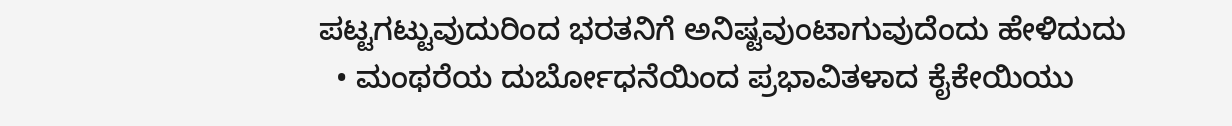ಪಟ್ಟಗಟ್ಟುವುದುರಿಂದ ಭರತನಿಗೆ ಅನಿಷ್ಟವುಂಟಾಗುವುದೆಂದು ಹೇಳಿದುದು
  • ಮಂಥರೆಯ ದುರ್ಬೋಧನೆಯಿಂದ ಪ್ರಭಾವಿತಳಾದ ಕೈಕೇಯಿಯು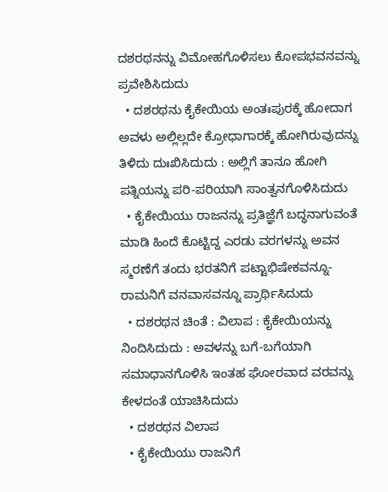ದಶರಥನನ್ನು ವಿಮೋಹಗೊಳಿಸಲು ಕೋಪಭವನವನ್ನು ಪ್ರವೇಶಿಸಿದುದು
  • ದಶರಥನು ಕೈಕೇಯಿಯ ಅಂತಃಪುರಕ್ಕೆ ಹೋದಾಗ ಅವಳು ಅಲ್ಲಿಲ್ಲದೇ ಕ್ರೋಧಾಗಾರಕ್ಕೆ ಹೋಗಿರುವುದನ್ನು ತಿಳಿದು ದುಃಖಿಸಿದುದು : ಅಲ್ಲಿಗೆ ತಾನೂ ಹೋಗಿ ಪತ್ನಿಯನ್ನು ಪರಿ-ಪರಿಯಾಗಿ ಸಾಂತ್ವನಗೊಳಿಸಿದುದು
  • ಕೈಕೇಯಿಯು ರಾಜನನ್ನು ಪ್ರತಿಜ್ಞೆಗೆ ಬದ್ಧನಾಗುವಂತೆ ಮಾಡಿ ಹಿಂದೆ ಕೊಟ್ಟಿದ್ದ ಎರಡು ವರಗಳನ್ನು ಅವನ ಸ್ಮರಣೆಗೆ ತಂದು ಭರತನಿಗೆ ಪಟ್ಟಾಭಿಷೇಕವನ್ನೂ- ರಾಮನಿಗೆ ವನವಾಸವನ್ನೂ ಪ್ರಾರ್ಥಿಸಿದುದು
  • ದಶರಥನ ಚಿಂತೆ : ವಿಲಾಪ : ಕೈಕೇಯಿಯನ್ನು ನಿಂದಿಸಿದುದು : ಅವಳನ್ನು ಬಗೆ-ಬಗೆಯಾಗಿ ಸಮಾಧಾನಗೊಳಿಸಿ ಇಂತಹ ಘೋರವಾದ ವರವನ್ನು ಕೇಳದಂತೆ ಯಾಚಿಸಿದುದು
  • ದಶರಥನ ವಿಲಾಪ
  • ಕೈಕೇಯಿಯು ರಾಜನಿಗೆ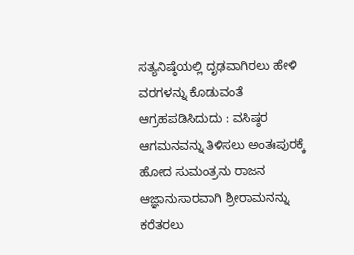ಸತ್ಯನಿಷ್ಠೆಯಲ್ಲಿ ದೃಢವಾಗಿರಲು ಹೇಳಿ ವರಗಳನ್ನು ಕೊಡುವಂತೆ ಆಗ್ರಹಪಡಿಸಿದುದು : ವಸಿಷ್ಠರ ಆಗಮನವನ್ನು ತಿಳಿಸಲು ಅಂತಃಪುರಕ್ಕೆ ಹೋದ ಸುಮಂತ್ರನು ರಾಜನ ಆಜ್ಞಾನುಸಾರವಾಗಿ ಶ್ರೀರಾಮನನ್ನು ಕರೆತರಲು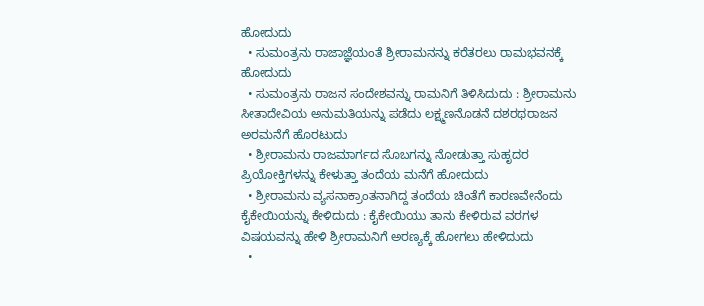ಹೋದುದು
  • ಸುಮಂತ್ರನು ರಾಜಾಜ್ಞೆಯಂತೆ ಶ್ರೀರಾಮನನ್ನು ಕರೆತರಲು ರಾಮಭವನಕ್ಕೆ ಹೋದುದು
  • ಸುಮಂತ್ರನು ರಾಜನ ಸಂದೇಶವನ್ನು ರಾಮನಿಗೆ ತಿಳಿಸಿದುದು : ಶ್ರೀರಾಮನು ಸೀತಾದೇವಿಯ ಅನುಮತಿಯನ್ನು ಪಡೆದು ಲಕ್ಷ್ಮಣನೊಡನೆ ದಶರಥರಾಜನ ಅರಮನೆಗೆ ಹೊರಟುದು
  • ಶ್ರೀರಾಮನು ರಾಜಮಾರ್ಗದ ಸೊಬಗನ್ನು ನೋಡುತ್ತಾ ಸುಹೃದರ ಪ್ರಿಯೋಕ್ತಿಗಳನ್ನು ಕೇಳುತ್ತಾ ತಂದೆಯ ಮನೆಗೆ ಹೋದುದು
  • ಶ್ರೀರಾಮನು ವ್ಯಸನಾಕ್ರಾಂತನಾಗಿದ್ದ ತಂದೆಯ ಚಿಂತೆಗೆ ಕಾರಣವೇನೆಂದು ಕೈಕೇಯಿಯನ್ನು ಕೇಳಿದುದು : ಕೈಕೇಯಿಯು ತಾನು ಕೇಳಿರುವ ವರಗಳ ವಿಷಯವನ್ನು ಹೇಳಿ ಶ್ರೀರಾಮನಿಗೆ ಅರಣ್ಯಕ್ಕೆ ಹೋಗಲು ಹೇಳಿದುದು
  •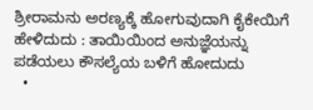ಶ್ರೀರಾಮನು ಅರಣ್ಯಕ್ಕೆ ಹೋಗುವುದಾಗಿ ಕೈಕೇಯಿಗೆ ಹೇಳಿದುದು : ತಾಯಿಯಿಂದ ಅನುಜ್ಞೆಯನ್ನು ಪಡೆಯಲು ಕೌಸಲ್ಯೆಯ ಬಳಿಗೆ ಹೋದುದು
  •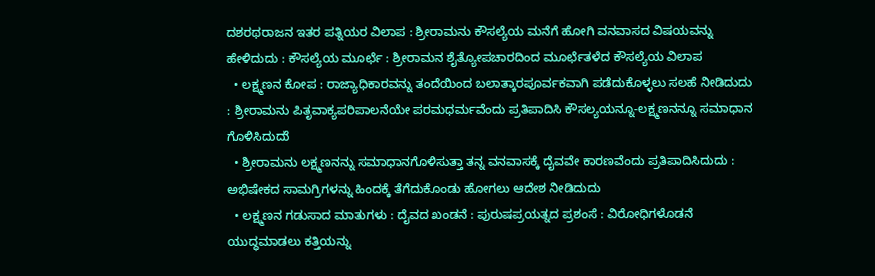ದಶರಥರಾಜನ ಇತರ ಪತ್ನಿಯರ ವಿಲಾಪ : ಶ್ರೀರಾಮನು ಕೌಸಲ್ಯೆಯ ಮನೆಗೆ ಹೋಗಿ ವನವಾಸದ ವಿಷಯವನ್ನು ಹೇಳಿದುದು : ಕೌಸಲ್ಯೆಯ ಮೂರ್ಛೆ : ಶ್ರೀರಾಮನ ಶೈತ್ಯೋಪಚಾರದಿಂದ ಮೂರ್ಛೆತಳೆದ ಕೌಸಲ್ಯೆಯ ವಿಲಾಪ
  • ಲಕ್ಷ್ಮಣನ ಕೋಪ : ರಾಜ್ಯಾಧಿಕಾರವನ್ನು ತಂದೆಯಿಂದ ಬಲಾತ್ಕಾರಪೂರ್ವಕವಾಗಿ ಪಡೆದುಕೊಳ್ಳಲು ಸಲಹೆ ನೀಡಿದುದು : ಶ್ರೀರಾಮನು ಪಿತೃವಾಕ್ಯಪರಿಪಾಲನೆಯೇ ಪರಮಧರ್ಮವೆಂದು ಪ್ರತಿಪಾದಿಸಿ ಕೌಸಲ್ಯಯನ್ನೂ-ಲಕ್ಷ್ಮಣನನ್ನೂ ಸಮಾಧಾನ ಗೊಳಿಸಿದುದುೆ
  • ಶ್ರೀರಾಮನು ಲಕ್ಷ್ಮಣನನ್ನು ಸಮಾಧಾನಗೊಳಿಸುತ್ತಾ ತನ್ನ ವನವಾಸಕ್ಕೆ ದೈವವೇ ಕಾರಣವೆಂದು ಪ್ರತಿಪಾದಿಸಿದುದು : ಅಭಿಷೇಕದ ಸಾಮಗ್ರಿಗಳನ್ನು ಹಿಂದಕ್ಕೆ ತೆಗೆದುಕೊಂಡು ಹೋಗಲು ಆದೇಶ ನೀಡಿದುದು
  • ಲಕ್ಷ್ಮಣನ ಗಡುಸಾದ ಮಾತುಗಳು : ದೈವದ ಖಂಡನೆ : ಪುರುಷಪ್ರಯತ್ನದ ಪ್ರಶಂಸೆ : ವಿರೋಧಿಗಳೊಡನೆ ಯುದ್ಧಮಾಡಲು ಕತ್ತಿಯನ್ನು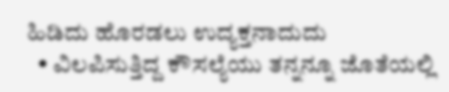ಹಿಡಿದು ಹೊರಡಲು ಉದ್ಯಕ್ತನಾದುದು
  • ವಿಲಪಿಸುತ್ತಿದ್ದ ಕೌಸಲ್ಯೆಯು ತನ್ನನ್ನೂ ಜೊತೆಯಲ್ಲಿ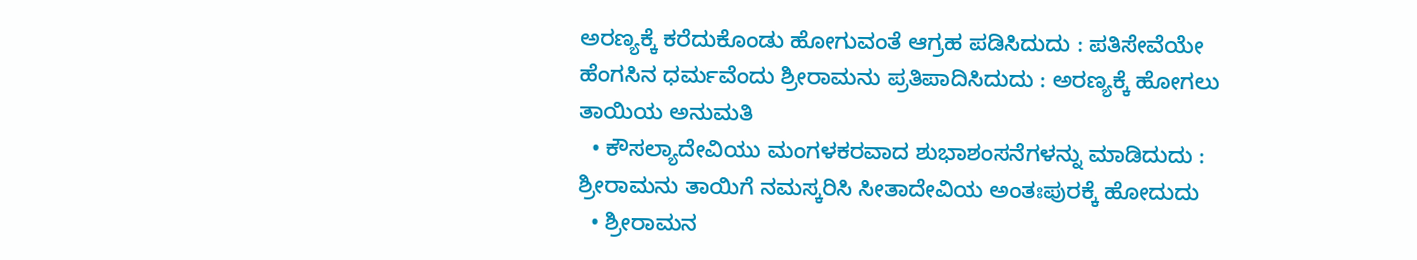ಅರಣ್ಯಕ್ಕೆ ಕರೆದುಕೊಂಡು ಹೋಗುವಂತೆ ಆಗ್ರಹ ಪಡಿಸಿದುದು : ಪತಿಸೇವೆಯೇ ಹೆಂಗಸಿನ ಧರ್ಮವೆಂದು ಶ್ರೀರಾಮನು ಪ್ರತಿಪಾದಿಸಿದುದು : ಅರಣ್ಯಕ್ಕೆ ಹೋಗಲು ತಾಯಿಯ ಅನುಮತಿ
  • ಕೌಸಲ್ಯಾದೇವಿಯು ಮಂಗಳಕರವಾದ ಶುಭಾಶಂಸನೆಗಳನ್ನು ಮಾಡಿದುದು : ಶ್ರೀರಾಮನು ತಾಯಿಗೆ ನಮಸ್ಕರಿಸಿ ಸೀತಾದೇವಿಯ ಅಂತಃಪುರಕ್ಕೆ ಹೋದುದು
  • ಶ್ರೀರಾಮನ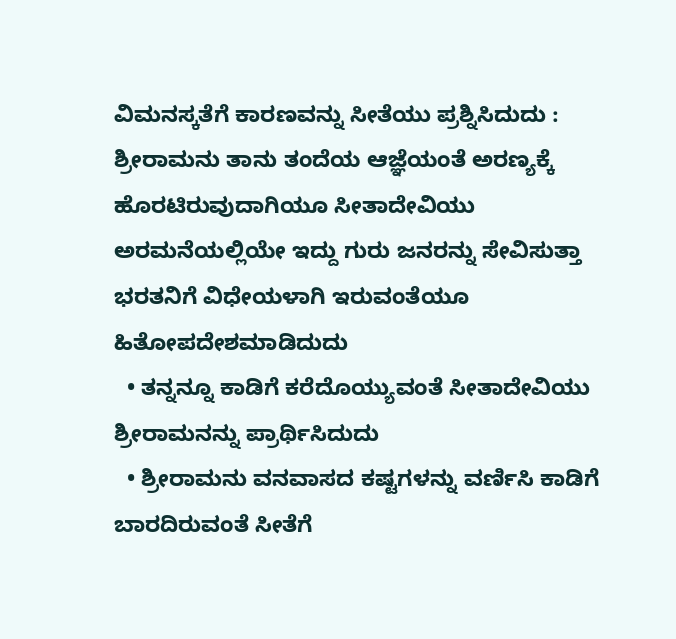ವಿಮನಸ್ಕತೆಗೆ ಕಾರಣವನ್ನು ಸೀತೆಯು ಪ್ರಶ್ನಿಸಿದುದು : ಶ್ರೀರಾಮನು ತಾನು ತಂದೆಯ ಆಜ್ಞೆಯಂತೆ ಅರಣ್ಯಕ್ಕೆ ಹೊರಟಿರುವುದಾಗಿಯೂ ಸೀತಾದೇವಿಯು ಅರಮನೆಯಲ್ಲಿಯೇ ಇದ್ದು ಗುರು ಜನರನ್ನು ಸೇವಿಸುತ್ತಾ ಭರತನಿಗೆ ವಿಧೇಯಳಾಗಿ ಇರುವಂತೆಯೂ ಹಿತೋಪದೇಶಮಾಡಿದುದು
  • ತನ್ನನ್ನೂ ಕಾಡಿಗೆ ಕರೆದೊಯ್ಯುವಂತೆ ಸೀತಾದೇವಿಯು ಶ್ರೀರಾಮನನ್ನು ಪ್ರಾರ್ಥಿಸಿದುದು
  • ಶ್ರೀರಾಮನು ವನವಾಸದ ಕಷ್ಟಗಳನ್ನು ವರ್ಣಿಸಿ ಕಾಡಿಗೆ ಬಾರದಿರುವಂತೆ ಸೀತೆಗೆ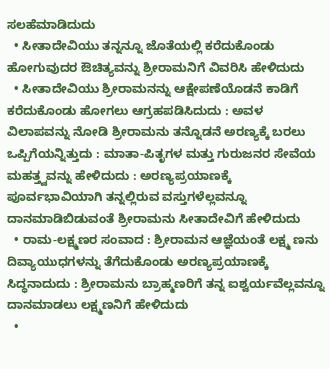ಸಲಹೆಮಾಡಿದುದು
  • ಸೀತಾದೇವಿಯು ತನ್ನನ್ನೂ ಜೊತೆಯಲ್ಲಿ ಕರೆದುಕೊಂಡು ಹೋಗುವುದರ ಔಚಿತ್ಯವನ್ನು ಶ್ರೀರಾಮನಿಗೆ ವಿವರಿಸಿ ಹೇಳಿದುದು
  • ಸೀತಾದೇವಿಯು ಶ್ರೀರಾಮನನ್ನು ಆಕ್ಷೇಪಣೆಯೊಡನೆ ಕಾಡಿಗೆ ಕರೆದುಕೊಂಡು ಹೋಗಲು ಆಗ್ರಹಪಡಿಸಿದುದು : ಅವಳ ವಿಲಾಪವನ್ನು ನೋಡಿ ಶ್ರೀರಾಮನು ತನ್ನೊಡನೆ ಅರಣ್ಯಕ್ಕೆ ಬರಲು ಒಪ್ಪಿಗೆಯನ್ನಿತ್ತುದು : ಮಾತಾ-ಪಿತೃಗಳ ಮತ್ತು ಗುರುಜನರ ಸೇವೆಯ ಮಹತ್ತ್ವವನ್ನು ಹೇಳಿದುದು : ಅರಣ್ಯಪ್ರಯಾಣಕ್ಕೆ ಪೂರ್ವಭಾವಿಯಾಗಿ ತನ್ನಲ್ಲಿರುವ ವಸ್ತುಗಳೆಲ್ಲವನ್ನೂ ದಾನಮಾಡಿಬಿಡುವಂತೆ ಶ್ರೀರಾಮನು ಸೀತಾದೇವಿಗೆ ಹೇಳಿದುದು
  • ರಾಮ-ಲಕ್ಷ್ಮಣರ ಸಂವಾದ : ಶ್ರೀರಾಮನ ಆಜ್ಞೆಯಂತೆ ಲಕ್ಷ್ಮ ಣನು ದಿವ್ಯಾಯುಧಗಳನ್ನು ತೆಗೆದುಕೊಂಡು ಅರಣ್ಯಪ್ರಯಾಣಕ್ಕೆ ಸಿದ್ಧನಾದುದು : ಶ್ರೀರಾಮನು ಬ್ರಾಹ್ಮಣರಿಗೆ ತನ್ನ ಐಶ್ವರ್ಯವೆಲ್ಲವನ್ನೂ ದಾನಮಾಡಲು ಲಕ್ಷ್ಮಣನಿಗೆ ಹೇಳಿದುದು
  •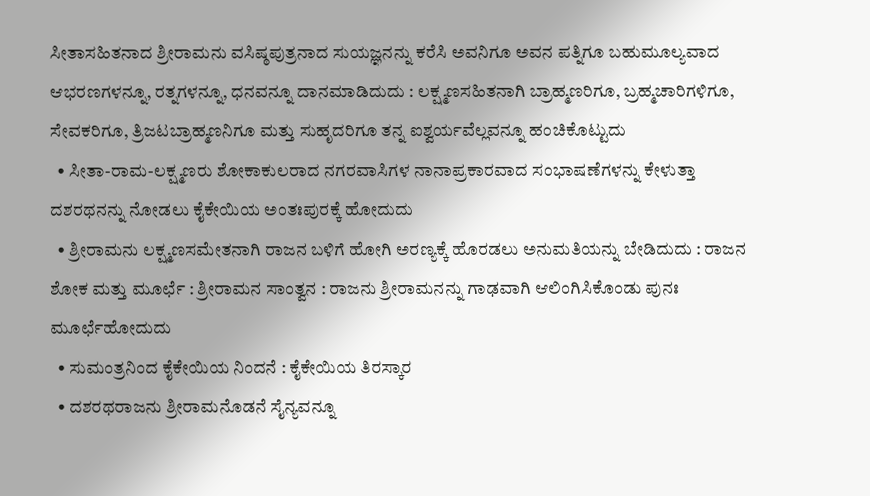ಸೀತಾಸಹಿತನಾದ ಶ್ರೀರಾಮನು ವಸಿಷ್ಠಪುತ್ರನಾದ ಸುಯಜ್ಞನನ್ನು ಕರೆಸಿ ಅವನಿಗೂ ಅವನ ಪತ್ನಿಗೂ ಬಹುಮೂಲ್ಯವಾದ ಆಭರಣಗಳನ್ನೂ, ರತ್ನಗಳನ್ನೂ, ಧನವನ್ನೂ ದಾನಮಾಡಿದುದು : ಲಕ್ಷ್ಮಣಸಹಿತನಾಗಿ ಬ್ರಾಹ್ಮಣರಿಗೂ, ಬ್ರಹ್ಮಚಾರಿಗಳಿಗೂ, ಸೇವಕರಿಗೂ, ತ್ರಿಜಟಬ್ರಾಹ್ಮಣನಿಗೂ ಮತ್ತು ಸುಹೃದರಿಗೂ ತನ್ನ ಐಶ್ವರ್ಯವೆಲ್ಲವನ್ನೂ ಹಂಚಿಕೊಟ್ಟುದು
  • ಸೀತಾ-ರಾಮ-ಲಕ್ಷ್ಮಣರು ಶೋಕಾಕುಲರಾದ ನಗರವಾಸಿಗಳ ನಾನಾಪ್ರಕಾರವಾದ ಸಂಭಾಷಣೆಗಳನ್ನು ಕೇಳುತ್ತಾ ದಶರಥನನ್ನು ನೋಡಲು ಕೈಕೇಯಿಯ ಅಂತಃಪುರಕ್ಕೆ ಹೋದುದು
  • ಶ್ರೀರಾಮನು ಲಕ್ಷ್ಮಣಸಮೇತನಾಗಿ ರಾಜನ ಬಳಿಗೆ ಹೋಗಿ ಅರಣ್ಯಕ್ಕೆ ಹೊರಡಲು ಅನುಮತಿಯನ್ನು ಬೇಡಿದುದು : ರಾಜನ ಶೋಕ ಮತ್ತು ಮೂರ್ಛೆ : ಶ್ರೀರಾಮನ ಸಾಂತ್ವನ : ರಾಜನು ಶ್ರೀರಾಮನನ್ನು ಗಾಢವಾಗಿ ಆಲಿಂಗಿಸಿಕೊಂಡು ಪುನಃ ಮೂರ್ಛೆಹೋದುದು
  • ಸುಮಂತ್ರನಿಂದ ಕೈಕೇಯಿಯ ನಿಂದನೆ : ಕೈಕೇಯಿಯ ತಿರಸ್ಕಾರ
  • ದಶರಥರಾಜನು ಶ್ರೀರಾಮನೊಡನೆ ಸೈನ್ಯವನ್ನೂ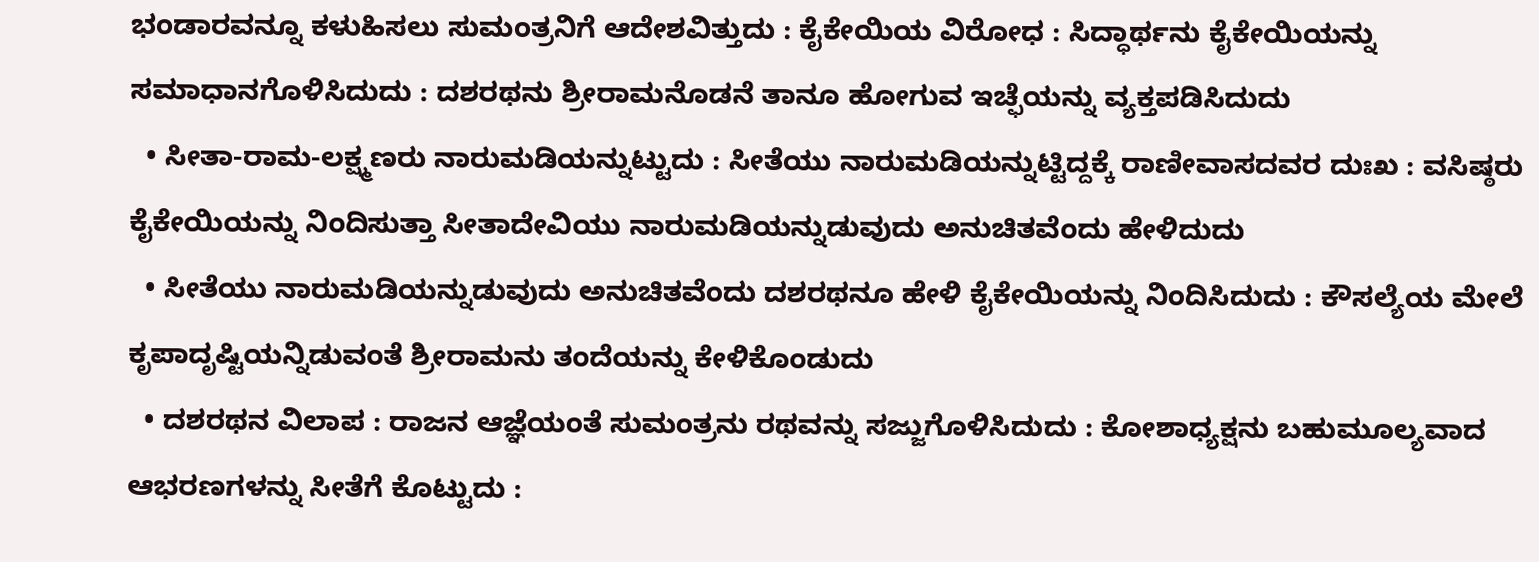ಭಂಡಾರವನ್ನೂ ಕಳುಹಿಸಲು ಸುಮಂತ್ರನಿಗೆ ಆದೇಶವಿತ್ತುದು : ಕೈಕೇಯಿಯ ವಿರೋಧ : ಸಿದ್ಧಾರ್ಥನು ಕೈಕೇಯಿಯನ್ನು ಸಮಾಧಾನಗೊಳಿಸಿದುದು : ದಶರಥನು ಶ್ರೀರಾಮನೊಡನೆ ತಾನೂ ಹೋಗುವ ಇಚ್ಫೆಯನ್ನು ವ್ಯಕ್ತಪಡಿಸಿದುದು
  • ಸೀತಾ-ರಾಮ-ಲಕ್ಷ್ಮಣರು ನಾರುಮಡಿಯನ್ನುಟ್ಟುದು : ಸೀತೆಯು ನಾರುಮಡಿಯನ್ನುಟ್ಟಿದ್ದಕ್ಕೆ ರಾಣೀವಾಸದವರ ದುಃಖ : ವಸಿಷ್ಠರು ಕೈಕೇಯಿಯನ್ನು ನಿಂದಿಸುತ್ತಾ ಸೀತಾದೇವಿಯು ನಾರುಮಡಿಯನ್ನುಡುವುದು ಅನುಚಿತವೆಂದು ಹೇಳಿದುದು
  • ಸೀತೆಯು ನಾರುಮಡಿಯನ್ನುಡುವುದು ಅನುಚಿತವೆಂದು ದಶರಥನೂ ಹೇಳಿ ಕೈಕೇಯಿಯನ್ನು ನಿಂದಿಸಿದುದು : ಕೌಸಲ್ಯೆಯ ಮೇಲೆ ಕೃಪಾದೃಷ್ಟಿಯನ್ನಿಡುವಂತೆ ಶ್ರೀರಾಮನು ತಂದೆಯನ್ನು ಕೇಳಿಕೊಂಡುದು
  • ದಶರಥನ ವಿಲಾಪ : ರಾಜನ ಆಜ್ಞೆಯಂತೆ ಸುಮಂತ್ರನು ರಥವನ್ನು ಸಜ್ಜುಗೊಳಿಸಿದುದು : ಕೋಶಾಧ್ಯಕ್ಷನು ಬಹುಮೂಲ್ಯವಾದ ಆಭರಣಗಳನ್ನು ಸೀತೆಗೆ ಕೊಟ್ಟುದು :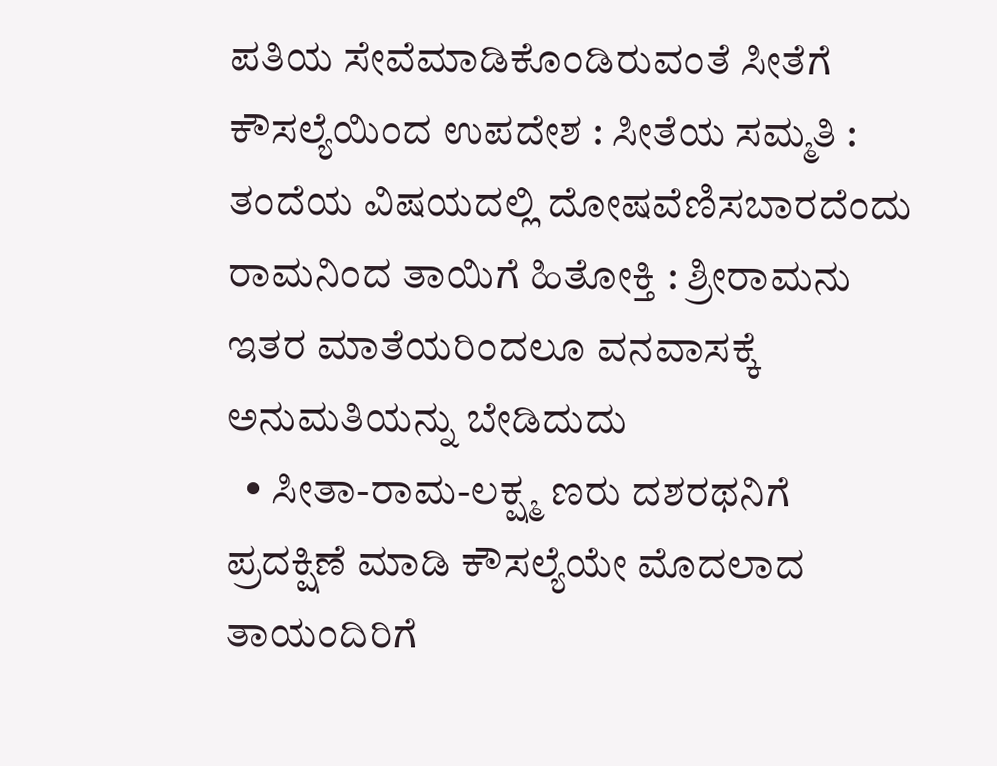ಪತಿಯ ಸೇವೆಮಾಡಿಕೊಂಡಿರುವಂತೆ ಸೀತೆಗೆ ಕೌಸಲ್ಯೆಯಿಂದ ಉಪದೇಶ : ಸೀತೆಯ ಸಮ್ಮತಿ : ತಂದೆಯ ವಿಷಯದಲ್ಲಿ ದೋಷವೆಣಿಸಬಾರದೆಂದು ರಾಮನಿಂದ ತಾಯಿಗೆ ಹಿತೋಕ್ತಿ : ಶ್ರೀರಾಮನು ಇತರ ಮಾತೆಯರಿಂದಲೂ ವನವಾಸಕ್ಕೆ ಅನುಮತಿಯನ್ನು ಬೇಡಿದುದು
  • ಸೀತಾ-ರಾಮ-ಲಕ್ಷ್ಮ ಣರು ದಶರಥನಿಗೆ ಪ್ರದಕ್ಷಿಣೆ ಮಾಡಿ ಕೌಸಲ್ಯೆಯೇ ಮೊದಲಾದ ತಾಯಂದಿರಿಗೆ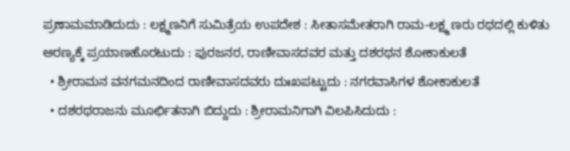ಪ್ರಣಾಮಮಾಡಿದುದು : ಲಕ್ಷ್ಮಣನಿಗೆ ಸುಮಿತ್ರೆಯ ಉಪದೇಶ : ಸೀತಾಸಮೇತರಾಗಿ ರಾಮ-ಲಕ್ಷ್ಮ ಣರು ರಥದಲ್ಲಿ ಕುಳಿತು ಅರಣ್ಯಕ್ಕೆ ಪ್ರಯಾಣಹೊರಟುದು : ಪುರಜನರ, ರಾಣೀವಾಸದವರ ಮತ್ತು ದಶರಥನ ಶೋಕಾಕುಲತೆ
  • ಶ್ರೀರಾಮನ ವನಗಮನದಿಂದ ರಾಣೀವಾಸದವರು ದುಃಖಪಟ್ಟುದು : ನಗರವಾಸಿಗಳ ಶೋಕಾಕುಲತೆ
  • ದಶರಥರಾಜನು ಮೂರ್ಛಿತನಾಗಿ ಬಿದ್ದುದು : ಶ್ರೀರಾಮನಿಗಾಗಿ ವಿಲಪಿಸಿದುದು :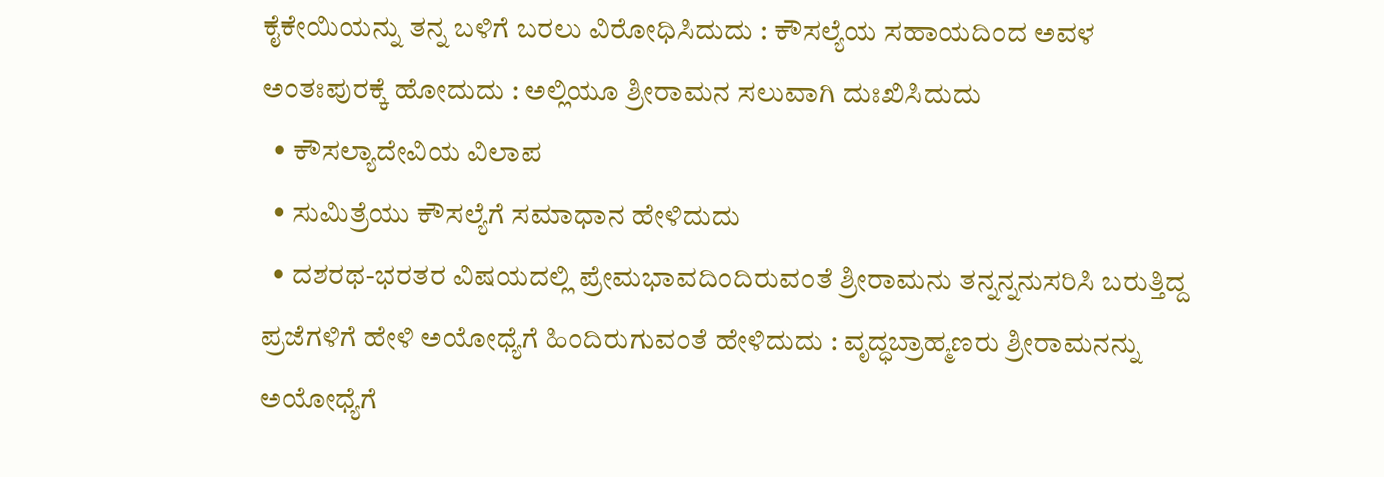ಕೈಕೇಯಿಯನ್ನು ತನ್ನ ಬಳಿಗೆ ಬರಲು ವಿರೋಧಿಸಿದುದು : ಕೌಸಲ್ಯೆಯ ಸಹಾಯದಿಂದ ಅವಳ ಅಂತಃಪುರಕ್ಕೆ ಹೋದುದು : ಅಲ್ಲಿಯೂ ಶ್ರೀರಾಮನ ಸಲುವಾಗಿ ದುಃಖಿಸಿದುದು
  • ಕೌಸಲ್ಯಾದೇವಿಯ ವಿಲಾಪ
  • ಸುಮಿತ್ರೆಯು ಕೌಸಲ್ಯೆಗೆ ಸಮಾಧಾನ ಹೇಳಿದುದು
  • ದಶರಥ-ಭರತರ ವಿಷಯದಲ್ಲಿ ಪ್ರೇಮಭಾವದಿಂದಿರುವಂತೆ ಶ್ರೀರಾಮನು ತನ್ನನ್ನನುಸರಿಸಿ ಬರುತ್ತಿದ್ದ ಪ್ರಜೆಗಳಿಗೆ ಹೇಳಿ ಅಯೋಧ್ಯೆಗೆ ಹಿಂದಿರುಗುವಂತೆ ಹೇಳಿದುದು : ವೃದ್ಧಬ್ರಾಹ್ಮಣರು ಶ್ರೀರಾಮನನ್ನು ಅಯೋಧ್ಯೆಗೆ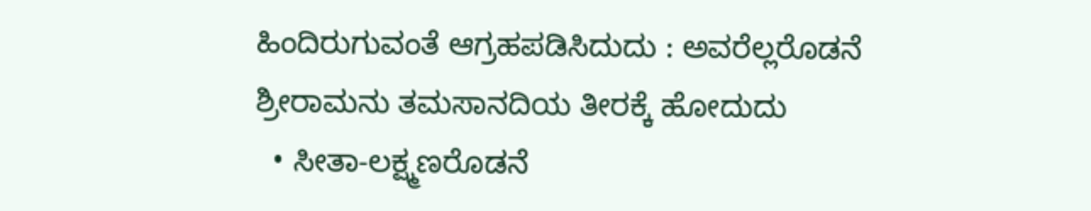ಹಿಂದಿರುಗುವಂತೆ ಆಗ್ರಹಪಡಿಸಿದುದು : ಅವರೆಲ್ಲರೊಡನೆ ಶ್ರೀರಾಮನು ತಮಸಾನದಿಯ ತೀರಕ್ಕೆ ಹೋದುದು
  • ಸೀತಾ-ಲಕ್ಷ್ಮಣರೊಡನೆ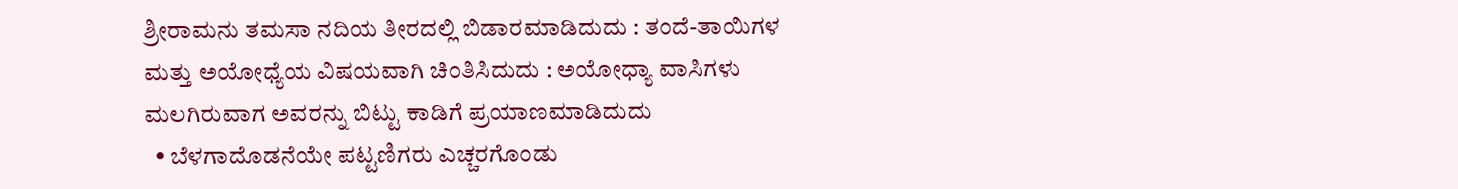ಶ್ರೀರಾಮನು ತಮಸಾ ನದಿಯ ತೀರದಲ್ಲಿ ಬಿಡಾರಮಾಡಿದುದು : ತಂದೆ-ತಾಯಿಗಳ ಮತ್ತು ಅಯೋಧ್ಯೆಯ ವಿಷಯವಾಗಿ ಚಿಂತಿಸಿದುದು : ಅಯೋಧ್ಯಾ ವಾಸಿಗಳು ಮಲಗಿರುವಾಗ ಅವರನ್ನು ಬಿಟ್ಟು ಕಾಡಿಗೆ ಪ್ರಯಾಣಮಾಡಿದುದು
  • ಬೆಳಗಾದೊಡನೆಯೇ ಪಟ್ಟಣಿಗರು ಎಚ್ಚರಗೊಂಡು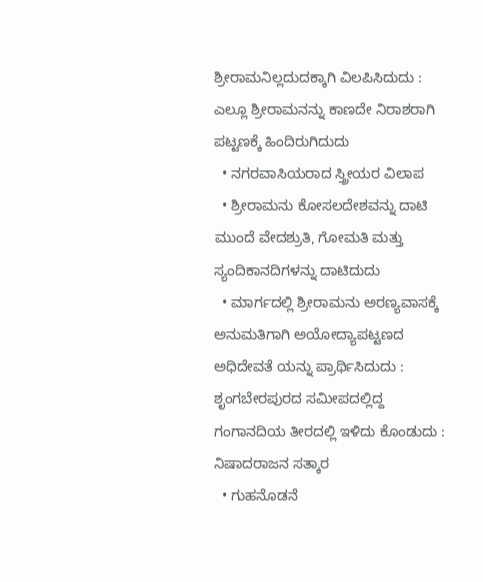ಶ್ರೀರಾಮನಿಲ್ಲದುದಕ್ಕಾಗಿ ವಿಲಪಿಸಿದುದು : ಎಲ್ಲೂ ಶ್ರೀರಾಮನನ್ನು ಕಾಣದೇ ನಿರಾಶರಾಗಿ ಪಟ್ಟಣಕ್ಕೆ ಹಿಂದಿರುಗಿದುದು
  • ನಗರವಾಸಿಯರಾದ ಸ್ತ್ರೀಯರ ವಿಲಾಪ
  • ಶ್ರೀರಾಮನು ಕೋಸಲದೇಶವನ್ನು ದಾಟಿ ಮುಂದೆ ವೇದಶ್ರುತಿ, ಗೋಮತಿ ಮತ್ತು ಸ್ಯಂದಿಕಾನದಿಗಳನ್ನು ದಾಟಿದುದು
  • ಮಾರ್ಗದಲ್ಲಿ ಶ್ರೀರಾಮನು ಅರಣ್ಯವಾಸಕ್ಕೆ ಅನುಮತಿಗಾಗಿ ಅಯೋದ್ಯಾಪಟ್ಟಣದ ಅಧಿದೇವತೆ ಯನ್ನು ಪ್ರಾರ್ಥಿಸಿದುದು : ಶೃಂಗಬೇರಪುರದ ಸಮೀಪದಲ್ಲಿದ್ದ ಗಂಗಾನದಿಯ ತೀರದಲ್ಲಿ ಇಳಿದು ಕೊಂಡುದು : ನಿಷಾದರಾಜನ ಸತ್ಕಾರ
  • ಗುಹನೊಡನೆ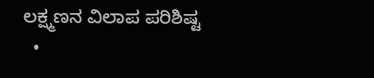ಲಕ್ಷ್ಮಣನ ವಿಲಾಪ ಪರಿಶಿಷ್ಟ
  •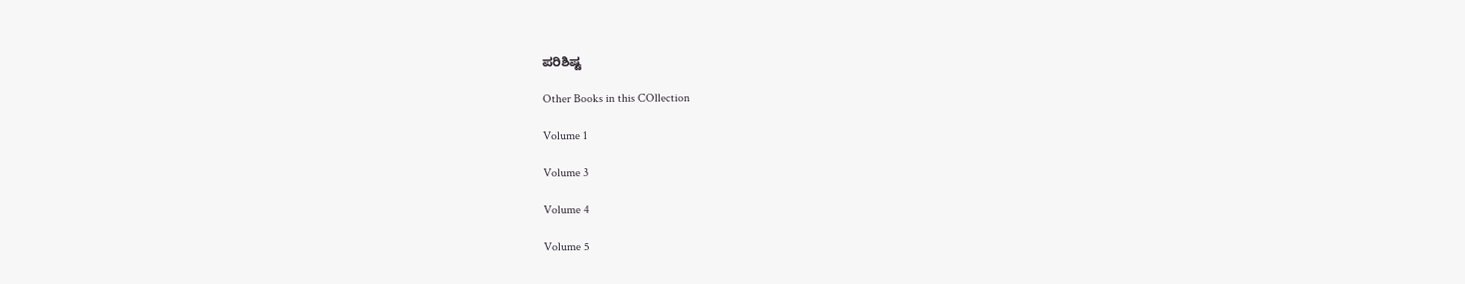ಪರಿಶಿಷ್ಟ

Other Books in this COllection

Volume 1

Volume 3

Volume 4

Volume 5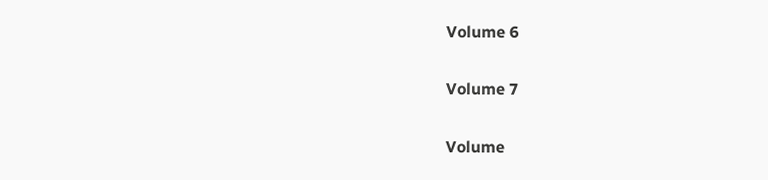Volume 6

Volume 7

Volume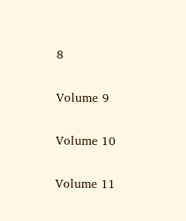8

Volume 9

Volume 10

Volume 11